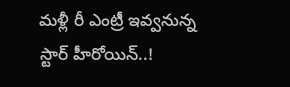మళ్లీ రీ ఎంట్రీ ఇవ్వనున్న స్టార్ హీరోయిన్..!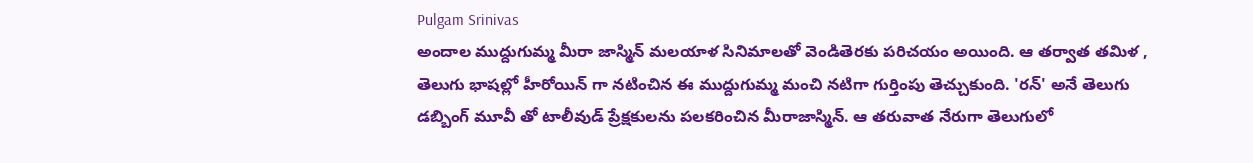Pulgam Srinivas
అందాల ముద్దుగుమ్మ మీరా జాస్మిన్ మలయాళ సినిమాలతో వెండితెరకు పరిచయం అయింది. ఆ తర్వాత తమిళ , తెలుగు భాషల్లో హీరోయిన్ గా నటించిన ఈ ముద్దుగుమ్మ మంచి నటిగా గుర్తింపు తెచ్చుకుంది. 'రన్' అనే తెలుగు డబ్బింగ్ మూవీ తో టాలీవుడ్ ప్రేక్షకులను పలకరించిన మీరాజాస్మిన్. ఆ తరువాత నేరుగా తెలుగులో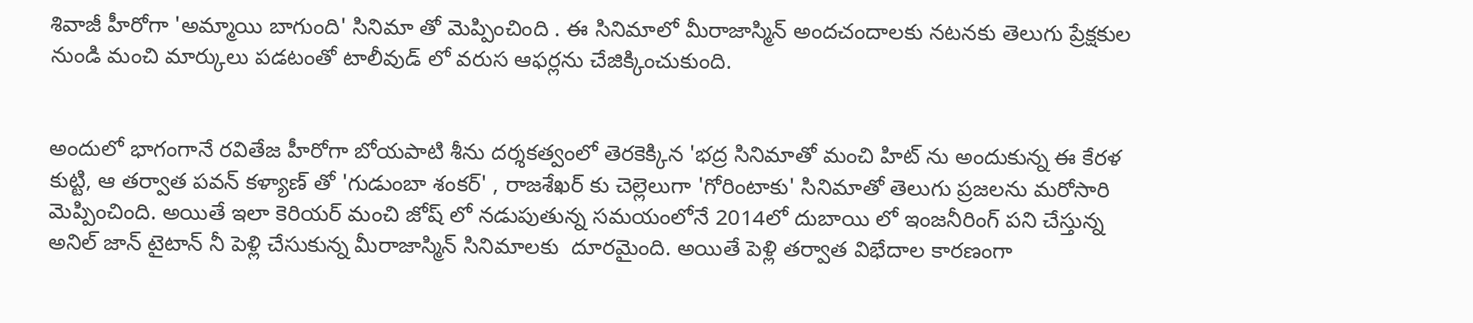శివాజీ హీరోగా 'అమ్మాయి బాగుంది' సినిమా తో మెప్పించింది . ఈ సినిమాలో మీరాజాస్మిన్ అందచందాలకు నటనకు తెలుగు ప్రేక్షకుల నుండి మంచి మార్కులు పడటంతో టాలీవుడ్ లో వరుస ఆఫర్లను చేజిక్కించుకుంది.


అందులో భాగంగానే రవితేజ హీరోగా బోయపాటి శీను దర్శకత్వంలో తెరకెక్కిన 'భద్ర సినిమాతో మంచి హిట్ ను అందుకున్న ఈ కేరళ కుట్టి, ఆ తర్వాత పవన్ కళ్యాణ్ తో 'గుడుంబా శంకర్' , రాజశేఖర్ కు చెల్లెలుగా 'గోరింటాకు' సినిమాతో తెలుగు ప్రజలను మరోసారి మెప్పించింది. అయితే ఇలా కెరియర్ మంచి జోష్ లో నడుపుతున్న సమయంలోనే 2014లో దుబాయి లో ఇంజనీరింగ్ పని చేస్తున్న అనిల్ జాన్ టైటాన్ నీ పెళ్లి చేసుకున్న మీరాజాస్మిన్ సినిమాలకు  దూరమైంది. అయితే పెళ్లి తర్వాత విభేదాల కారణంగా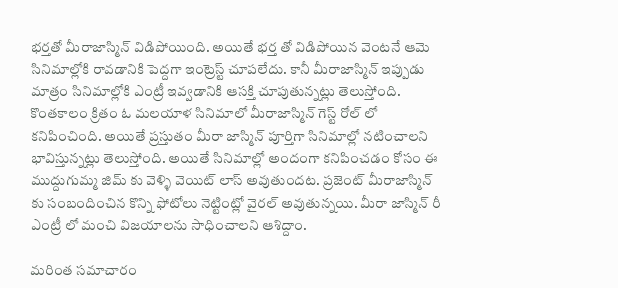భర్తతో మీరాజాస్మిన్ విడిపోయింది. అయితే భర్త తో విడిపోయిన వెంటనే ఆమె సినిమాల్లోకి రావడానికి పెద్దగా ఇంట్రెస్ట్ చూపలేదు. కానీ మీరాజాస్మిన్ ఇప్పుడు మాత్రం సినిమాల్లోకి ఎంట్రీ ఇవ్వడానికి ఆసక్తి చూపుతున్నట్లు తెలుస్తోంది. కొంతకాలం క్రితం ఓ మలయాళ సినిమాలో మీరాజాస్మిన్ గెస్ట్ రోల్ లో కనిపించింది. అయితే ప్రస్తుతం మీరా జాస్మిన్ పూర్తిగా సినిమాల్లో నటించాలని భావిస్తున్నట్లు తెలుస్తోంది. అయితే సినిమాల్లో అందంగా కనిపించడం కోసం ఈ ముద్దుగుమ్మ జిమ్ కు వెళ్ళి వెయిట్ లాస్ అవుతుందట. ప్రజెంట్ మీరాజాస్మిన్ కు సంబందించిన కొన్ని ఫోటోలు నెట్టింట్లో వైరల్ అవుతున్నయి. మీరా జాస్మిన్ రీ ఎంట్రీ లో మంచి విజయాలను సాధించాలని ఆశిద్దాం.

మరింత సమాచారం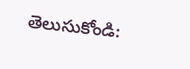తెలుసుకోండి: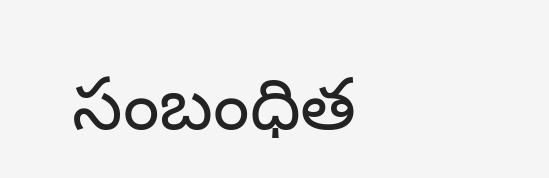సంబంధిత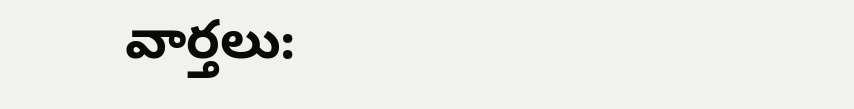వార్తలు: